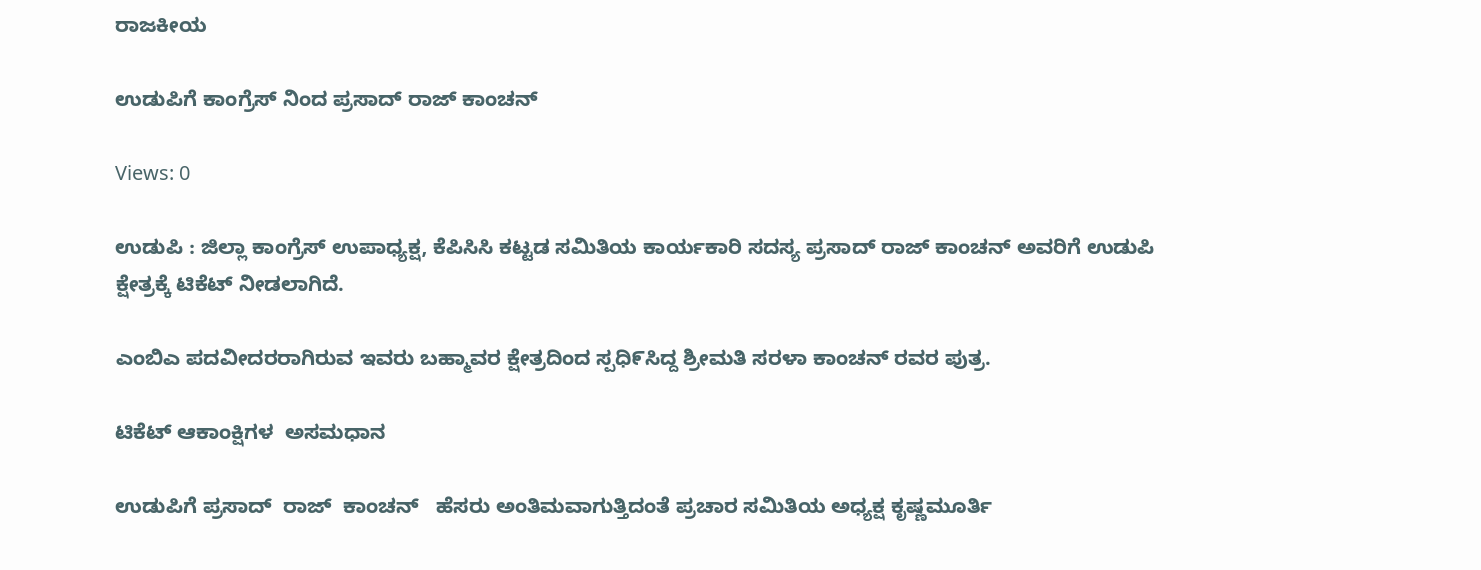ರಾಜಕೀಯ

ಉಡುಪಿಗೆ ಕಾಂಗ್ರೆಸ್ ನಿಂದ ಪ್ರಸಾದ್ ರಾಜ್ ಕಾಂಚನ್

Views: 0

ಉಡುಪಿ : ಜಿಲ್ಲಾ ಕಾಂಗ್ರೆಸ್ ಉಪಾಧ್ಯಕ್ಷ, ಕೆಪಿಸಿಸಿ ಕಟ್ಟಡ ಸಮಿತಿಯ ಕಾರ್ಯಕಾರಿ ಸದಸ್ಯ ಪ್ರಸಾದ್ ರಾಜ್ ಕಾಂಚನ್ ಅವರಿಗೆ ಉಡುಪಿ ಕ್ಷೇತ್ರಕ್ಕೆ ಟಿಕೆಟ್ ನೀಡಲಾಗಿದೆ.

ಎಂಬಿಎ ಪದವೀದರರಾಗಿರುವ ಇವರು ಬಹ್ಮಾವರ ಕ್ಷೇತ್ರದಿಂದ ಸ್ಪಧಿ೯ಸಿದ್ದ ಶ್ರೀಮತಿ ಸರಳಾ ಕಾಂಚನ್ ರವರ ಪುತ್ರ.

ಟಿಕೆಟ್ ಆಕಾಂಕ್ಷಿಗಳ  ಅಸಮಧಾನ

ಉಡುಪಿಗೆ ಪ್ರಸಾದ್  ರಾಜ್  ಕಾಂಚನ್   ಹೆಸರು ಅಂತಿಮವಾಗುತ್ತಿದಂತೆ ಪ್ರಚಾರ ಸಮಿತಿಯ ಅಧ್ಯಕ್ಷ ಕೃಷ್ಣಮೂರ್ತಿ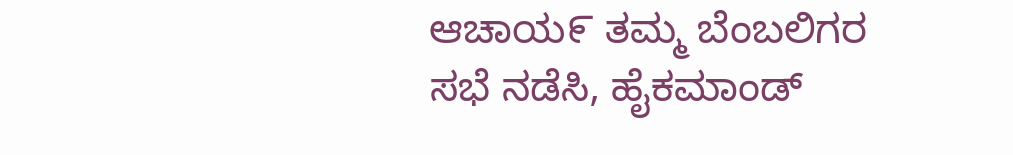ಆಚಾಯ೯ ತಮ್ಮ ಬೆಂಬಲಿಗರ ಸಭೆ ನಡೆಸಿ, ಹೈಕಮಾಂಡ್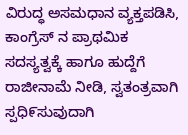ವಿರುದ್ಧ ಅಸಮಧಾನ ವ್ಯಕ್ತಪಡಿಸಿ, ಕಾಂಗ್ರೆಸ್ ನ ಪ್ರಾಥಮಿಕ ಸದಸ್ಯತ್ವಕ್ಕೆ ಹಾಗೂ ಹುದ್ದೆಗೆ ರಾಜೀನಾಮೆ ನೀಡಿ, ಸ್ವತಂತ್ರವಾಗಿ ಸ್ಪಧಿ೯ಸುವುದಾಗಿ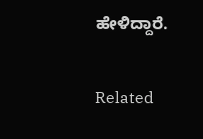ಹೇಳಿದ್ದಾರೆ.

Related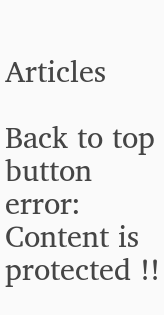Articles

Back to top button
error: Content is protected !!